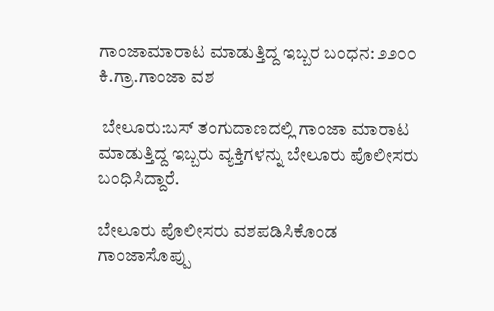ಗಾಂಜಾಮಾರಾಟ ಮಾಡುತ್ತಿದ್ದ ಇಬ್ಬರ ಬಂಧನ: ೨೨೦೦ ಕಿ.ಗ್ರಾ.ಗಾಂಜಾ ವಶ

 ಬೇಲೂರು:ಬಸ್ ತಂಗುದಾಣದಲ್ಲಿ ಗಾಂಜಾ ಮಾರಾಟ ಮಾಡುತ್ತಿದ್ದ ಇಬ್ಬರು ವ್ಯಕ್ತಿಗಳನ್ನು ಬೇಲೂರು ಪೊಲೀಸರು ಬಂಧಿಸಿದ್ದಾರೆ.

ಬೇಲೂರು ಪೊಲೀಸರು ವಶಪಡಿಸಿಕೊಂಡ ಗಾಂಜಾಸೊಪ್ಪು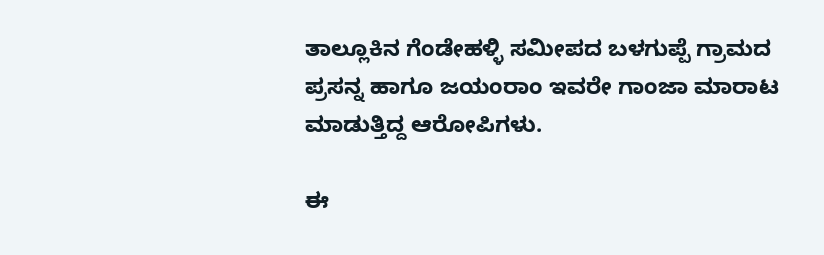ತಾಲ್ಲೂಕಿನ ಗೆಂಡೇಹಳ್ಳಿ ಸಮೀಪದ ಬಳಗುಪ್ಪೆ ಗ್ರಾಮದ ಪ್ರಸನ್ನ ಹಾಗೂ ಜಯಂರಾಂ ಇವರೇ ಗಾಂಜಾ ಮಾರಾಟ ಮಾಡುತ್ತಿದ್ದ ಆರೋಪಿಗಳು.

ಈ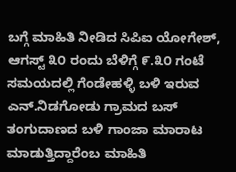ಬಗ್ಗೆ ಮಾಹಿತಿ ನೀಡಿದ ಸಿಪಿಐ ಯೋಗೇಶ್, ಆಗಸ್ಟ್ ೩೦ ರಂದು ಬೆಳಿಗ್ಗೆ ೯.೩೦ ಗಂಟೆ ಸಮಯದಲ್ಲಿ ಗೆಂಡೇಹಳ್ಳಿ ಬಳಿ ಇರುವ ಎನ್.ನಿಡಗೋಡು ಗ್ರಾಮದ ಬಸ್ ತಂಗುದಾಣದ ಬಳಿ ಗಾಂಜಾ ಮಾರಾಟ ಮಾಡುತ್ತಿದ್ದಾರೆಂಬ ಮಾಹಿತಿ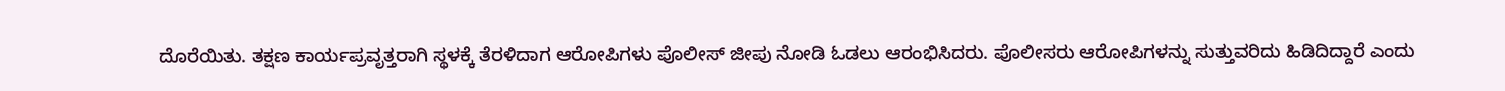ದೊರೆಯಿತು. ತಕ್ಷಣ ಕಾರ್ಯಪ್ರವೃತ್ತರಾಗಿ ಸ್ಥಳಕ್ಕೆ ತೆರಳಿದಾಗ ಆರೋಪಿಗಳು ಪೊಲೀಸ್ ಜೀಪು ನೋಡಿ ಓಡಲು ಆರಂಭಿಸಿದರು. ಪೊಲೀಸರು ಆರೋಪಿಗಳನ್ನು ಸುತ್ತುವರಿದು ಹಿಡಿದಿದ್ದಾರೆ ಎಂದು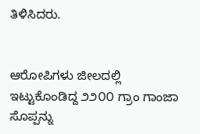ತಿಳಿಸಿದರು.


ಆರೋಪಿಗಳು ಜೀಲದಲ್ಲಿ ಇಟ್ಟುಕೊಂಡಿದ್ದ ೨೨೦೦ ಗ್ರಾಂ ಗಾಂಜಾ ಸೊಪ್ಪನ್ನು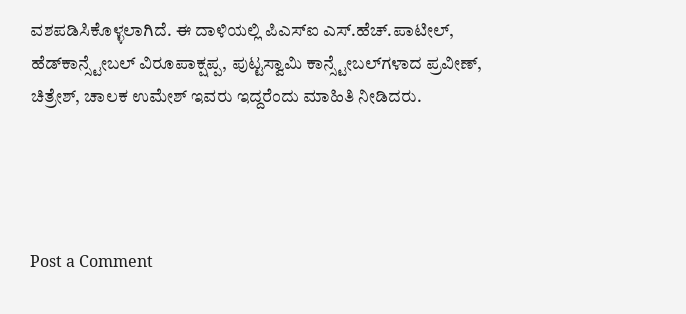ವಶಪಡಿಸಿಕೊಳ್ಳಲಾಗಿದೆ. ಈ ದಾಳಿಯಲ್ಲಿ ಪಿಎಸ್‌ಐ ಎಸ್.ಹೆಚ್.ಪಾಟೀಲ್, ಹೆಡ್‌ಕಾನ್ಸ್ಟೇಬಲ್ ವಿರೂಪಾಕ್ಷಪ್ಪ, ಪುಟ್ಟಸ್ವಾಮಿ ಕಾನ್ಸ್ಟೇಬಲ್‌ಗಳಾದ ಪ್ರವೀಣ್, ಚಿತ್ರೇಶ್, ಚಾಲಕ ಉಮೇಶ್ ಇವರು ಇದ್ದರೆಂದು ಮಾಹಿತಿ ನೀಡಿದರು.




Post a Comment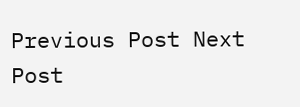Previous Post Next Post